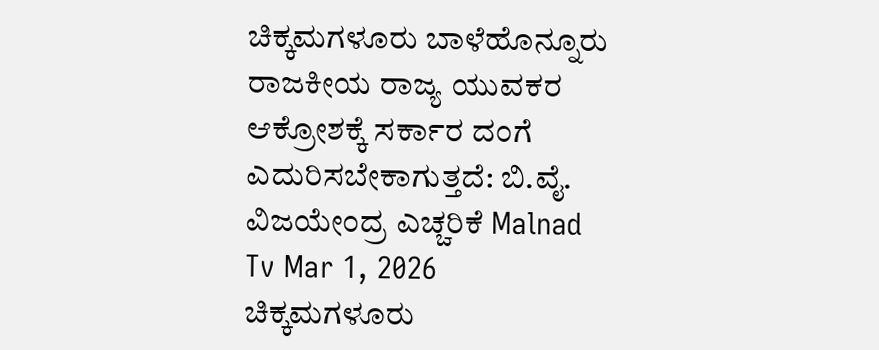ಚಿಕ್ಕಮಗಳೂರು ಬಾಳೆಹೊನ್ನೂರು ರಾಜಕೀಯ ರಾಜ್ಯ ಯುವಕರ ಆಕ್ರೋಶಕ್ಕೆ ಸರ್ಕಾರ ದಂಗೆ ಎದುರಿಸಬೇಕಾಗುತ್ತದೆ: ಬಿ.ವೈ. ವಿಜಯೇಂದ್ರ ಎಚ್ಚರಿಕೆ Malnad Tv Mar 1, 2026
ಚಿಕ್ಕಮಗಳೂರು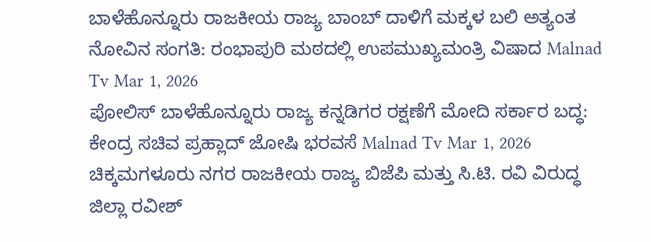ಬಾಳೆಹೊನ್ನೂರು ರಾಜಕೀಯ ರಾಜ್ಯ ಬಾಂಬ್ ದಾಳಿಗೆ ಮಕ್ಕಳ ಬಲಿ ಅತ್ಯಂತ ನೋವಿನ ಸಂಗತಿ: ರಂಭಾಪುರಿ ಮಠದಲ್ಲಿ ಉಪಮುಖ್ಯಮಂತ್ರಿ ವಿಷಾದ Malnad Tv Mar 1, 2026
ಪೋಲಿಸ್ ಬಾಳೆಹೊನ್ನೂರು ರಾಜ್ಯ ಕನ್ನಡಿಗರ ರಕ್ಷಣೆಗೆ ಮೋದಿ ಸರ್ಕಾರ ಬದ್ಧ: ಕೇಂದ್ರ ಸಚಿವ ಪ್ರಹ್ಲಾದ್ ಜೋಷಿ ಭರವಸೆ Malnad Tv Mar 1, 2026
ಚಿಕ್ಕಮಗಳೂರು ನಗರ ರಾಜಕೀಯ ರಾಜ್ಯ ಬಿಜೆಪಿ ಮತ್ತು ಸಿ.ಟಿ. ರವಿ ವಿರುದ್ಧ ಜಿಲ್ಲಾ ರವೀಶ್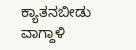ಕ್ಯಾತನಬೀಡು ವಾಗ್ದಾಳಿ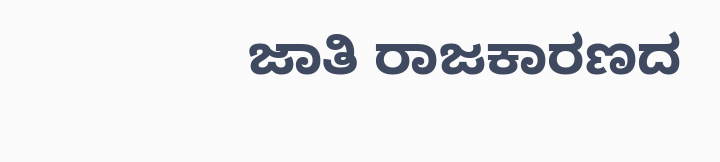ಜಾತಿ ರಾಜಕಾರಣದ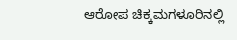ಆರೋಪ ಚಿಕ್ಕಮಗಳೂರಿನಲ್ಲಿ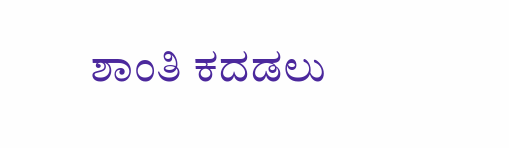ಶಾಂತಿ ಕದಡಲು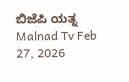ಬಿಜೆಪಿ ಯತ್ನ Malnad Tv Feb 27, 2026